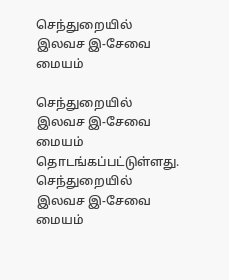செந்துறையில் இலவச இ-சேவை மையம்

செந்துறையில் இலவச இ-சேவை மையம் தொடங்கப்பட்டுள்ளது.
செந்துறையில் இலவச இ-சேவை மையம்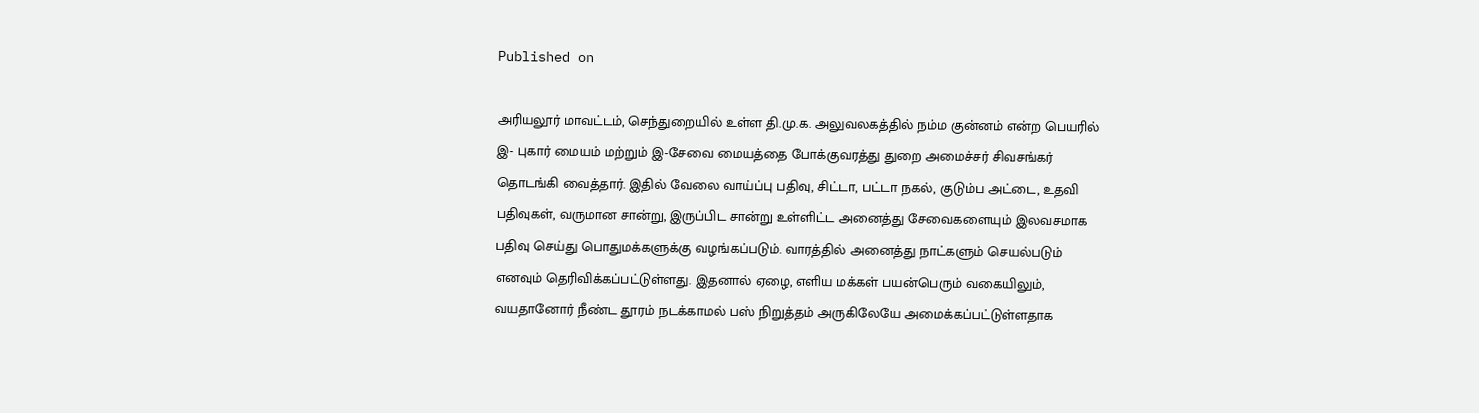Published on

அரியலூர் மாவட்டம், செந்துறையில் உள்ள தி.மு.க. அலுவலகத்தில் நம்ம குன்னம் என்ற பெயரில் இ- புகார் மையம் மற்றும் இ-சேவை மையத்தை போக்குவரத்து துறை அமைச்சர் சிவசங்கர் தொடங்கி வைத்தார். இதில் வேலை வாய்ப்பு பதிவு, சிட்டா, பட்டா நகல், குடும்ப அட்டை, உதவி பதிவுகள், வருமான சான்று, இருப்பிட சான்று உள்ளிட்ட அனைத்து சேவைகளையும் இலவசமாக பதிவு செய்து பொதுமக்களுக்கு வழங்கப்படும். வாரத்தில் அனைத்து நாட்களும் செயல்படும் எனவும் தெரிவிக்கப்பட்டுள்ளது. இதனால் ஏழை, எளிய மக்கள் பயன்பெரும் வகையிலும், வயதானோர் நீண்ட தூரம் நடக்காமல் பஸ் நிறுத்தம் அருகிலேயே அமைக்கப்பட்டுள்ளதாக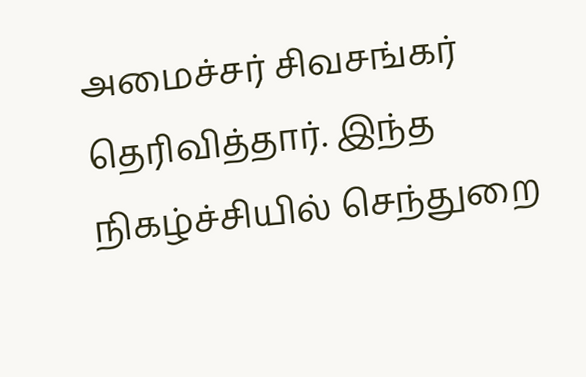அமைச்சர் சிவசங்கர் தெரிவித்தார். இந்த நிகழ்ச்சியில் செந்துறை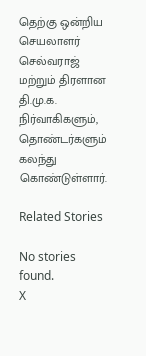தெற்கு ஒன்றிய செயலாளர் செல்வராஜ் மற்றும் திரளான தி.மு.க. நிர்வாகிகளும், தொண்டர்களும் கலந்து கொண்டுள்ளார்.

Related Stories

No stories found.
X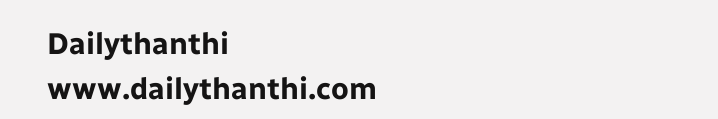Dailythanthi
www.dailythanthi.com